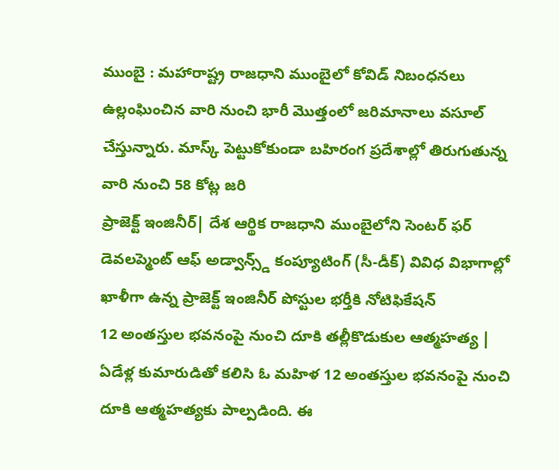ముంబై : మహారాష్ట్ర రాజధాని ముంబైలో కోవిడ్ నిబంధనలు ఉల్లంఘించిన వారి నుంచి భారీ మొత్తంలో జరిమానాలు వసూల్ చేస్తున్నారు. మాస్క్ పెట్టుకోకుండా బహిరంగ ప్రదేశాల్లో తిరుగుతున్న వారి నుంచి 58 కోట్ల జరి
ప్రాజెక్ట్ ఇంజినీర్| దేశ ఆర్థిక రాజధాని ముంబైలోని సెంటర్ ఫర్ డెవలప్మెంట్ ఆఫ్ అడ్వాన్స్డ్ కంప్యూటింగ్ (సీ-డీక్) వివిధ విభాగాల్లో ఖాళీగా ఉన్న ప్రాజెక్ట్ ఇంజినీర్ పోస్టుల భర్తీకి నోటిఫికేషన్
12 అంతస్తుల భవనంపై నుంచి దూకి తల్లీకొడుకుల ఆత్మహత్య | ఏడేళ్ల కుమారుడితో కలిసి ఓ మహిళ 12 అంతస్తుల భవనంపై నుంచి దూకి ఆత్మహత్యకు పాల్పడింది. ఈ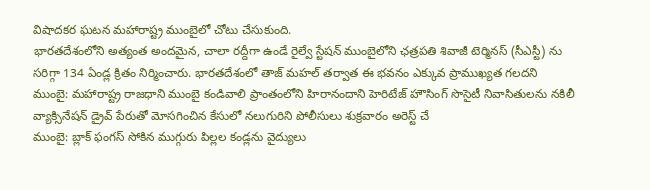విషాదకర ఘటన మహారాష్ట్ర ముంబైలో చోటు చేసుకుంది.
భారతదేశంలోని అత్యంత అందమైన, చాలా రద్దీగా ఉండే రైల్వే స్టేషన్ ముంబైలోని ఛత్రపతి శివాజీ టెర్మినస్ (సీఎస్టీ) ను సరిగ్గా 134 ఏండ్ల క్రితం నిర్మించారు. భారతదేశంలో తాజ్ మహల్ తర్వాత ఈ భవనం ఎక్కువ ప్రాముఖ్యత గలదని
ముంబై: మహారాష్ట్ర రాజధాని ముంబై కండివాలి ప్రాంతంలోని హిరానందాని హెరిటేజ్ హౌసింగ్ సొసైటీ నివాసితులను నకిలీ వ్యాక్సినేషన్ డ్రైవ్ పేరుతో మోసగించిన కేసులో నలుగురిని పోలీసులు శుక్రవారం అరెస్ట్ చే
ముంబై: బ్లాక్ ఫంగస్ సోకిన ముగ్గురు పిల్లల కండ్లను వైద్యులు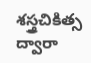శస్త్రచికిత్స ద్వారా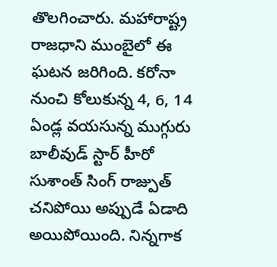తొలగించారు. మహారాష్ట్ర రాజధాని ముంబైలో ఈ ఘటన జరిగింది. కరోనా నుంచి కోలుకున్న 4, 6, 14 ఏండ్ల వయసున్న ముగ్గురు
బాలీవుడ్ స్టార్ హీరో సుశాంత్ సింగ్ రాజ్పుత్ చనిపోయి అప్పుడే ఏడాది అయిపోయింది. నిన్నగాక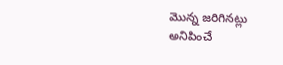మొన్న జరిగినట్లు అనిపించే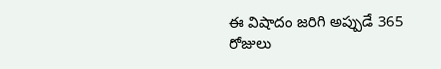ఈ విషాదం జరిగి అప్పుడే 365 రోజులు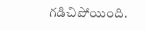గడిచిపోయింది.